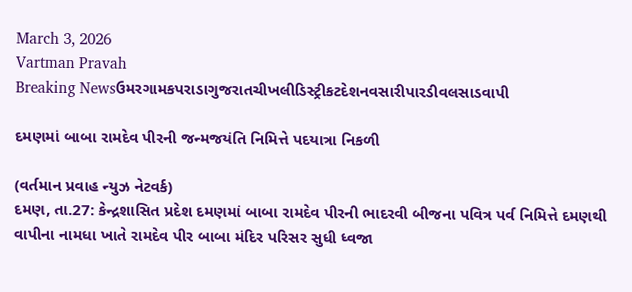March 3, 2026
Vartman Pravah
Breaking Newsઉમરગામકપરાડાગુજરાતચીખલીડિસ્ટ્રીકટદેશનવસારીપારડીવલસાડવાપી

દમણમાં બાબા રામદેવ પીરની જન્‍મજયંતિ નિમિત્તે પદયાત્રા નિકળી

(વર્તમાન પ્રવાહ ન્‍યુઝ નેટવર્ક)
દમણ, તા.27: કેન્‍દ્રશાસિત પ્રદેશ દમણમાં બાબા રામદેવ પીરની ભાદરવી બીજના પવિત્ર પર્વ નિમિત્તે દમણથી વાપીના નામધા ખાતે રામદેવ પીર બાબા મંદિર પરિસર સુધી ધ્‍વજા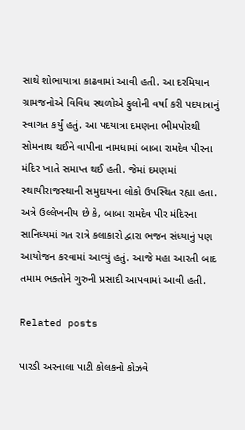સાથે શોભાયાત્રા કાઢવામાં આવી હતી. આ દરમિયાન ગ્રામજનોએ વિવિધ સ્‍થળોએ ફુલોની વર્ષા કરી પદયાત્રાનું સ્‍વાગત કર્યું હતું. આ પદયાત્રા દમણના ભીમપોરથી સોમનાથ થઈને વાપીના નામધામાં બાબા રામદેવ પીરના મંદિર ખાતે સમાપ્ત થઈ હતી. જેમાં દમણમાં સ્‍થાયીરાજસ્‍થાની સમુદાયના લોકો ઉપસ્‍થિત રહ્યા હતા.
અત્રે ઉલ્લેખનીય છે કે, બાબા રામદેવ પીર મંદિરના સાનિધ્‍યમાં ગત રાત્રે કલાકારો દ્વારા ભજન સંધ્‍યાનું પણ આયોજન કરવામાં આવ્‍યું હતું. આજે મહા આરતી બાદ તમામ ભક્‍તોને ગુરુની પ્રસાદી આપવામાં આવી હતી.

Related posts

પારડી અરનાલા પાટી કોલકનો કોઝવે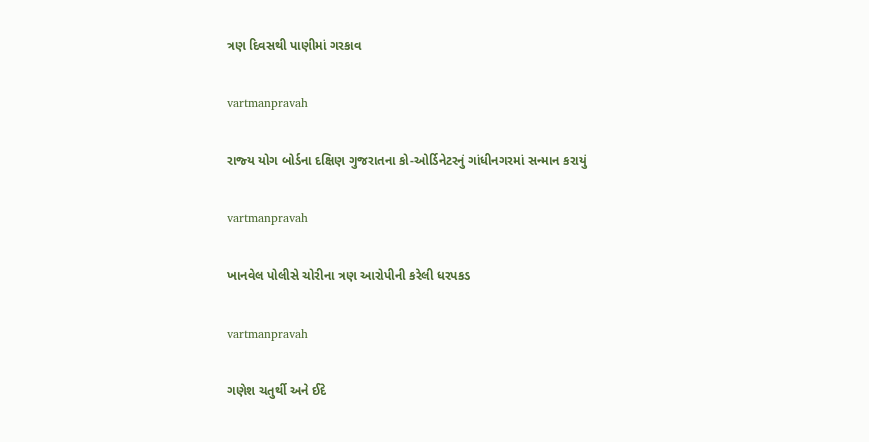ત્રણ દિવસથી પાણીમાં ગરકાવ

vartmanpravah

રાજ્‍ય યોગ બોર્ડના દક્ષિણ ગુજરાતના કો-ઓર્ડિનેટરનું ગાંધીનગરમાં સન્‍માન કરાયું

vartmanpravah

ખાનવેલ પોલીસે ચોરીના ત્રણ આરોપીની કરેલી ધરપકડ

vartmanpravah

ગણેશ ચતુર્થી અને ઈદે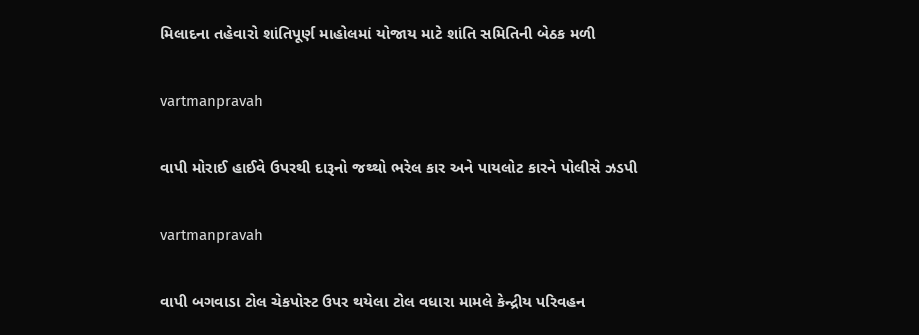મિલાદના તહેવારો શાંતિપૂર્ણ માહોલમાં યોજાય માટે શાંતિ સમિતિની બેઠક મળી

vartmanpravah

વાપી મોરાઈ હાઈવે ઉપરથી દારૂનો જથ્‍થો ભરેલ કાર અને પાયલોટ કારને પોલીસે ઝડપી

vartmanpravah

વાપી બગવાડા ટોલ ચેકપોસ્‍ટ ઉપર થયેલા ટોલ વધારા મામલે કેન્‍દ્રીય પરિવહન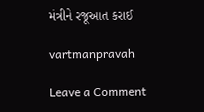મંત્રીને રજૂઆત કરાઈ

vartmanpravah

Leave a Comment